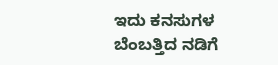ಇದು ಕನಸುಗಳ ಬೆಂಬತ್ತಿದ ನಡಿಗೆ‍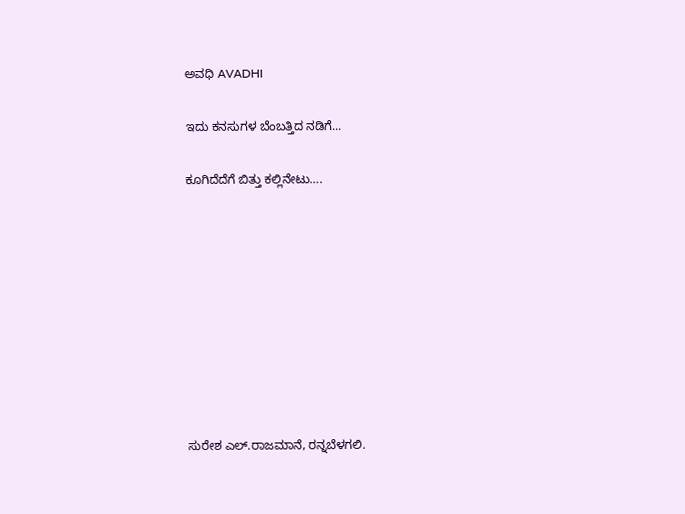ಅವಧಿ AVADHI

ಇದು ಕನಸುಗಳ ಬೆಂಬತ್ತಿದ ನಡಿಗೆ...

ಕೂಗಿದೆದೆಗೆ ಬಿತ್ತು ಕಲ್ಲಿನೇಟು….









ಸುರೇಶ ಎಲ್.ರಾಜಮಾನೆ, ರನ್ನಬೆಳಗಲಿ.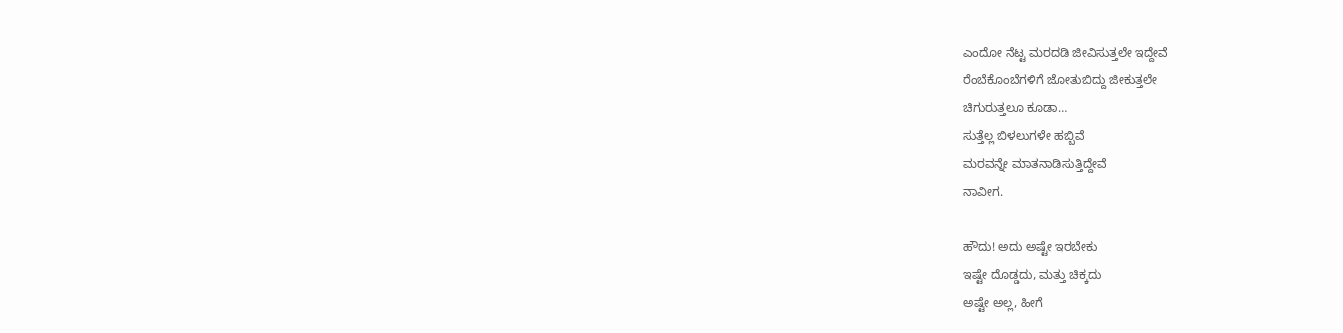ಎಂದೋ ನೆಟ್ಟ ಮರದಡಿ ಜೀವಿಸುತ್ತಲೇ ಇದ್ದೇವೆ
ರೆಂಬೆಕೊಂಬೆಗಳಿಗೆ ಜೋತುಬಿದ್ದು ಜೀಕುತ್ತಲೇ
ಚಿಗುರುತ್ತಲೂ ಕೂಡಾ…
ಸುತ್ತೆಲ್ಲ ಬಿಳಲುಗಳೇ ಹಬ್ಬಿವೆ
ಮರವನ್ನೇ ಮಾತನಾಡಿಸುತ್ತಿದ್ದೇವೆ
ನಾವೀಗ.

ಹೌದು! ಅದು ಅಷ್ಟೇ ಇರಬೇಕು
ಇಷ್ಟೇ ದೊಡ್ಡದು, ಮತ್ತು ಚಿಕ್ಕದು
ಅಷ್ಟೇ ಅಲ್ಲ, ಹೀಗೆ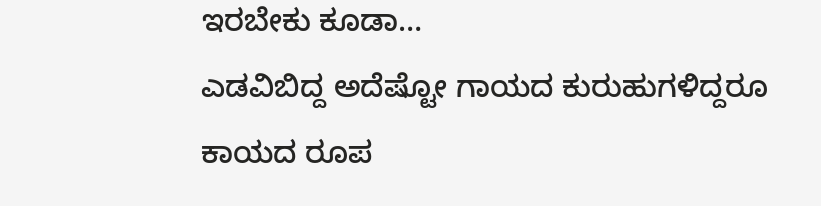ಇರಬೇಕು ಕೂಡಾ…
ಎಡವಿಬಿದ್ದ ಅದೆಷ್ಟೋ ಗಾಯದ ಕುರುಹುಗಳಿದ್ದರೂ
ಕಾಯದ ರೂಪ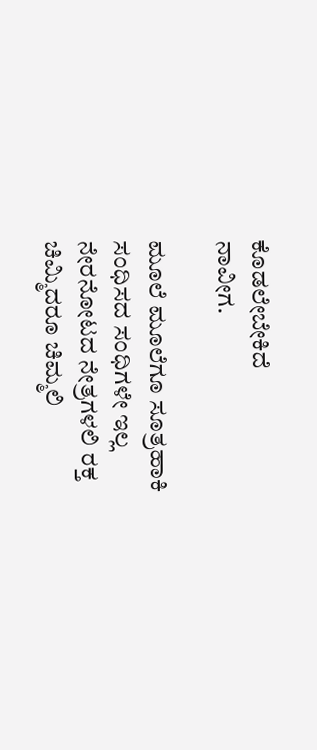ಕೊಡಲೇಬೇಕಿದೆ
ನಾವೀಗ.

ಮೂಲೆ ಮೂಲೆಗೂ ಸೂತ್ರಹಾಕಿ
ಸಂಧಿಸದ ಸಂಧಿಗಳೇ ಇಲ್ಲ
ನೇರನೋಟದ ನೇತ್ರಗಳಲಿ ರಕ್ತ
ಚಿಮ್ಮಿದರೂ ಚಿಮ್ಮಲಿ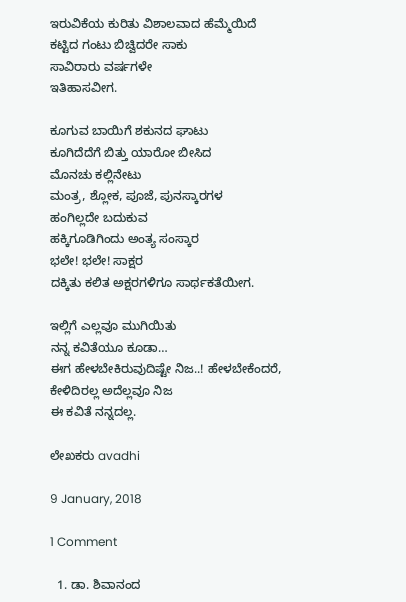ಇರುವಿಕೆಯ ಕುರಿತು ವಿಶಾಲವಾದ ಹೆಮ್ಮೆಯಿದೆ
ಕಟ್ಟಿದ ಗಂಟು ಬಿಚ್ವಿದರೇ ಸಾಕು
ಸಾವಿರಾರು ವರ್ಷಗಳೇ
ಇತಿಹಾಸವೀಗ.

ಕೂಗುವ ಬಾಯಿಗೆ ಶಕುನದ ಘಾಟು
ಕೂಗಿದೆದೆಗೆ ಬಿತ್ತು ಯಾರೋ ಬೀಸಿದ
ಮೊನಚು ಕಲ್ಲಿನೇಟು
ಮಂತ್ರ, ಶ್ಲೋಕ, ಪೂಜೆ, ಪುನಸ್ಕಾರಗಳ
ಹಂಗಿಲ್ಲದೇ ಬದುಕುವ
ಹಕ್ಕಿಗೂಡಿಗಿಂದು ಅಂತ್ಯ ಸಂಸ್ಕಾರ
ಭಲೇ! ಭಲೇ! ಸಾಕ್ಷರ
ದಕ್ಕಿತು ಕಲಿತ ಅಕ್ಷರಗಳಿಗೂ ಸಾರ್ಥಕತೆಯೀಗ.

ಇಲ್ಲಿಗೆ ಎಲ್ಲವೂ ಮುಗಿಯಿತು
ನನ್ನ ಕವಿತೆಯೂ ಕೂಡಾ…
ಈಗ ಹೇಳಬೇಕಿರುವುದಿಷ್ಟೇ ನಿಜ..! ಹೇಳಬೇಕೆಂದರೆ,
ಕೇಳಿದಿರಲ್ಲ ಅದೆಲ್ಲವೂ ನಿಜ
ಈ ಕವಿತೆ ನನ್ನದಲ್ಲ.

ಲೇಖಕರು avadhi

9 January, 2018

1 Comment

  1. ಡಾ. ಶಿವಾನಂದ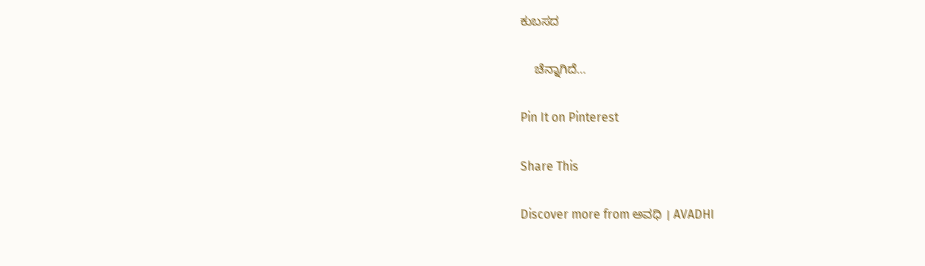ಕುಬಸದ

    ಚೆನ್ನಾಗಿದೆ…

Pin It on Pinterest

Share This

Discover more from ಅವಧಿ । AVADHI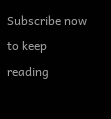Subscribe now to keep reading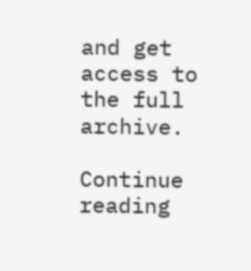and get access to the full archive.

Continue reading